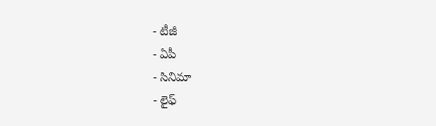- టీజీ
- ఏపీ
- సినిమా
- లైఫ్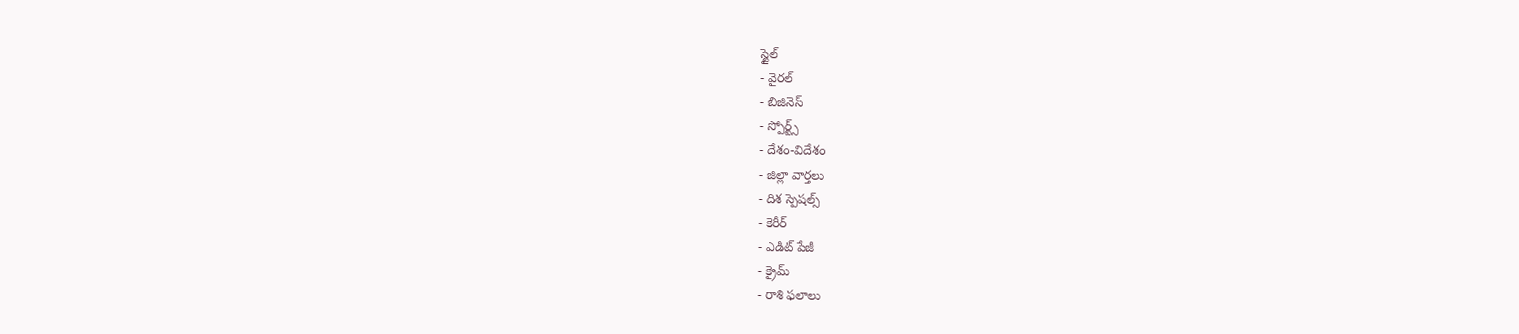స్టైల్
- వైరల్
- బిజినెస్
- స్పోర్ట్స్
- దేశం-విదేశం
- జిల్లా వార్తలు
- దిశ స్పెషల్స్
- కెరీర్
- ఎడిట్ పేజీ
- క్రైమ్
- రాశి ఫలాలు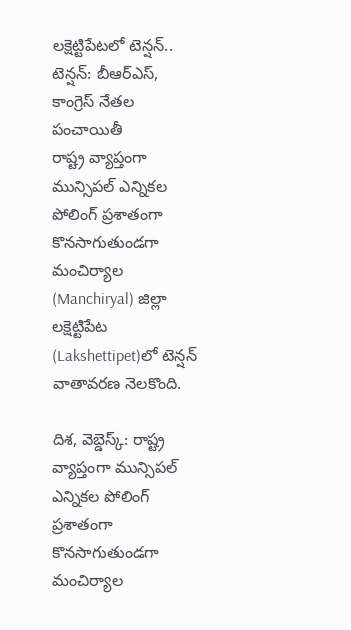లక్షెట్టిపేటలో టెన్షన్.. టెన్షన్: బీఆర్ఎస్, కాంగ్రెస్ నేతల పంచాయితీ
రాష్ట్ర వ్యాప్తంగా మున్సిపల్ ఎన్నికల పోలింగ్ ప్రశాతంగా కొనసాగుతుండగా మంచిర్యాల (Manchiryal) జిల్లా లక్షెట్టిపేట (Lakshettipet)లో టెన్షన్ వాతావరణ నెలకొంది.

దిశ, వెబ్డెస్క్: రాష్ట్ర వ్యాప్తంగా మున్సిపల్ ఎన్నికల పోలింగ్ ప్రశాతంగా కొనసాగుతుండగా మంచిర్యాల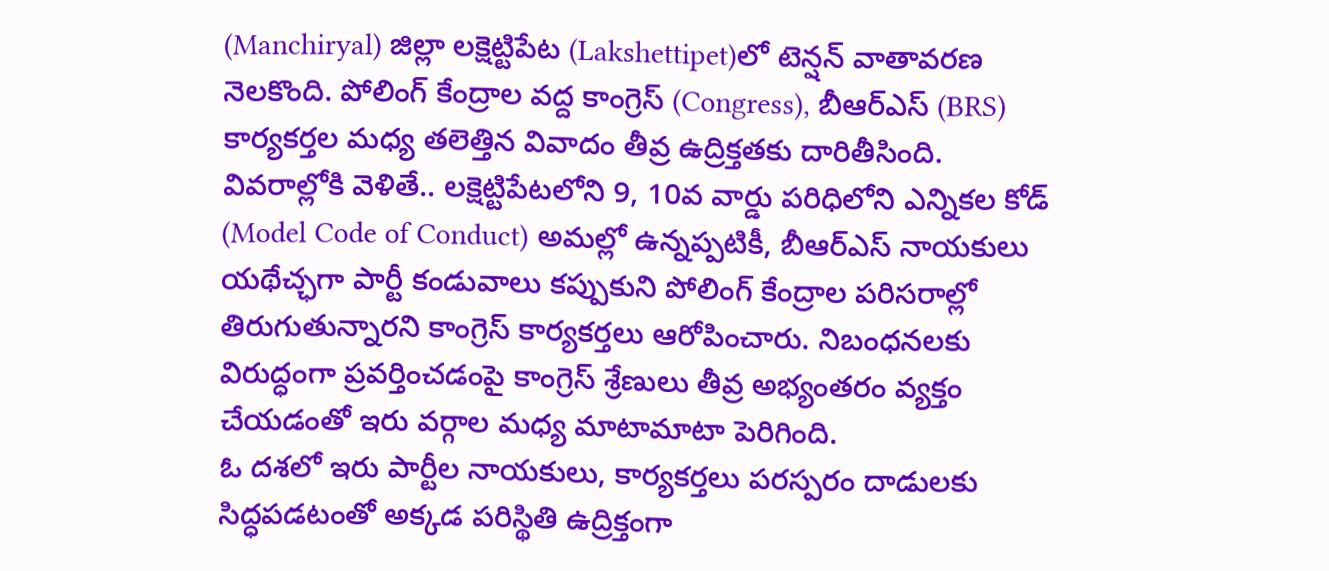(Manchiryal) జిల్లా లక్షెట్టిపేట (Lakshettipet)లో టెన్షన్ వాతావరణ నెలకొంది. పోలింగ్ కేంద్రాల వద్ద కాంగ్రెస్ (Congress), బీఆర్ఎస్ (BRS) కార్యకర్తల మధ్య తలెత్తిన వివాదం తీవ్ర ఉద్రిక్తతకు దారితీసింది. వివరాల్లోకి వెళితే.. లక్షెట్టిపేటలోని 9, 10వ వార్డు పరిధిలోని ఎన్నికల కోడ్ (Model Code of Conduct) అమల్లో ఉన్నప్పటికీ, బీఆర్ఎస్ నాయకులు యథేచ్ఛగా పార్టీ కండువాలు కప్పుకుని పోలింగ్ కేంద్రాల పరిసరాల్లో తిరుగుతున్నారని కాంగ్రెస్ కార్యకర్తలు ఆరోపించారు. నిబంధనలకు విరుద్ధంగా ప్రవర్తించడంపై కాంగ్రెస్ శ్రేణులు తీవ్ర అభ్యంతరం వ్యక్తం చేయడంతో ఇరు వర్గాల మధ్య మాటామాటా పెరిగింది.
ఓ దశలో ఇరు పార్టీల నాయకులు, కార్యకర్తలు పరస్పరం దాడులకు సిద్ధపడటంతో అక్కడ పరిస్థితి ఉద్రిక్తంగా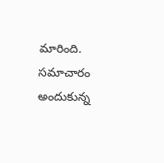మారింది. సమాచారం అందుకున్న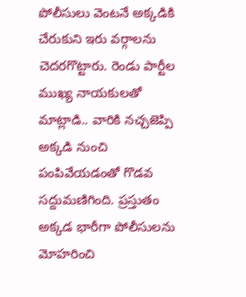పోలీసులు వెంటనే అక్కడికి చేరుకుని ఇరు వర్గాలను చెదరగొట్టారు. రెండు పార్టీల ముఖ్య నాయకులతో మాట్లాడి.. వారికి నచ్చజెప్పి అక్కడి నుంచి పంపివేయడంతో గొడవ సద్దుమణిగింది. ప్రస్తుతం అక్కడ భారీగా పోలీసులను మోహరించి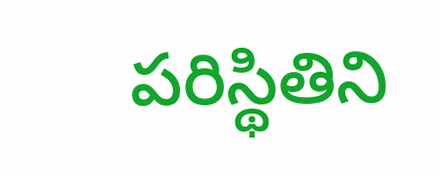పరిస్థితిని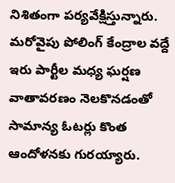నిశితంగా పర్యవేక్షిస్తున్నారు. మరోవైపు పోలింగ్ కేంద్రాల వద్దే ఇరు పార్టీల మధ్య ఘర్షణ వాతావరణం నెలకొనడంతో సామాన్య ఓటర్లు కొంత ఆందోళనకు గురయ్యారు.